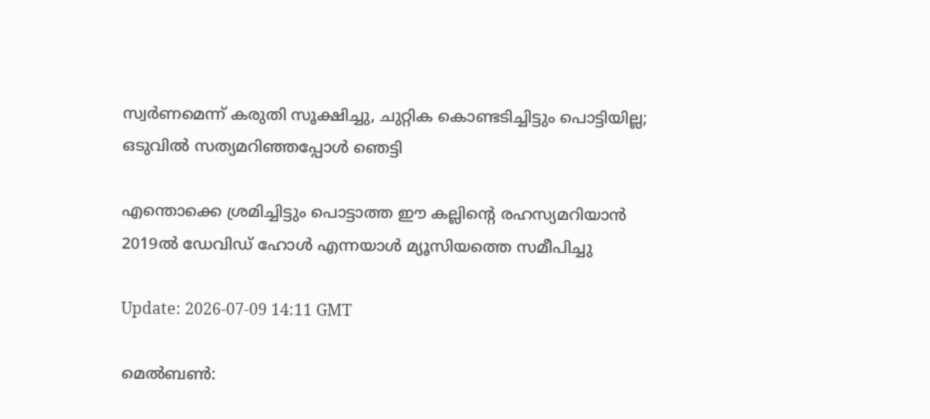സ്വർണമെന്ന് കരുതി സൂക്ഷിച്ചു, ചുറ്റിക കൊണ്ടടിച്ചിട്ടും പൊട്ടിയില്ല; ഒടുവിൽ സത്യമറിഞ്ഞപ്പോൾ ഞെട്ടി

എന്തൊക്കെ ശ്രമിച്ചിട്ടും പൊട്ടാത്ത ഈ കല്ലിന്റെ രഹസ്യമറിയാൻ 2019ൽ ഡേവിഡ് ഹോൾ എന്നയാൾ മ്യൂസിയത്തെ സമീപിച്ചു

Update: 2026-07-09 14:11 GMT

മെൽബൺ: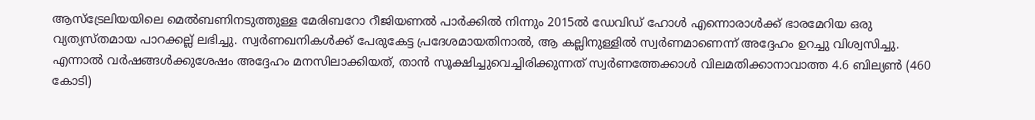ആസ്‌ട്രേലിയയിലെ മെൽബണിനടുത്തുള്ള മേരിബറോ റീജിയണൽ പാർക്കിൽ നിന്നും 2015ൽ ഡേവിഡ് ഹോൾ എന്നൊരാൾക്ക് ഭാരമേറിയ ഒരു വ്യത്യസ്തമായ പാറക്കല്ല് ലഭിച്ചു. സ്വർണഖനികൾക്ക് പേരുകേട്ട പ്രദേശമായതിനാൽ, ആ കല്ലിനുള്ളിൽ സ്വർണമാണെന്ന് അദ്ദേഹം ഉറച്ചു വിശ്വസിച്ചു. എന്നാൽ വർഷങ്ങൾക്കുശേഷം അദ്ദേഹം മനസിലാക്കിയത്, താൻ സൂക്ഷിച്ചുവെച്ചിരിക്കുന്നത് സ്വർണത്തേക്കാൾ വിലമതിക്കാനാവാത്ത 4.6 ബില്യൺ (460 കോടി)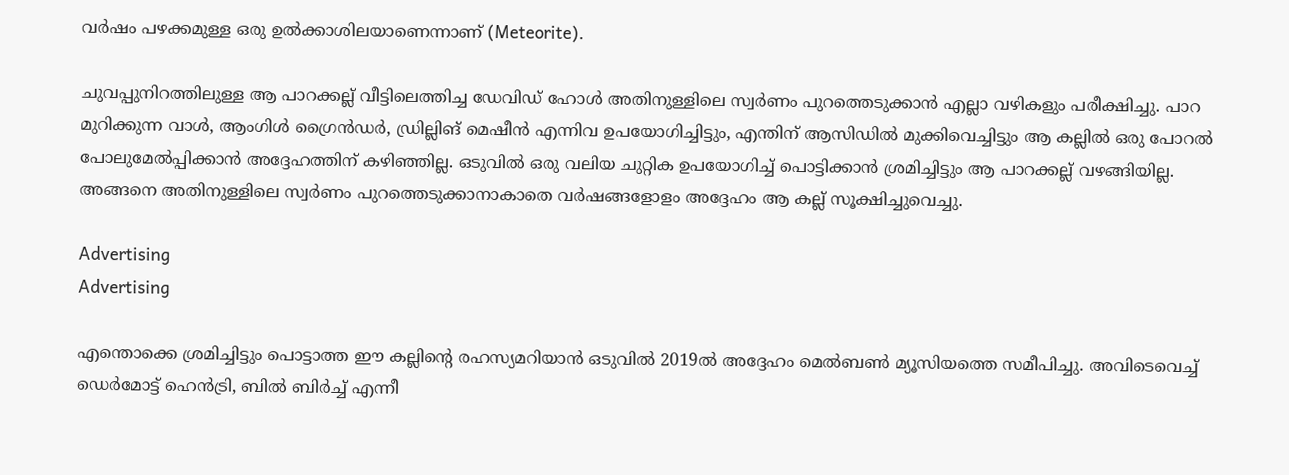വർഷം പഴക്കമുള്ള ഒരു ഉൽക്കാശിലയാണെന്നാണ് (Meteorite).

ചുവപ്പുനിറത്തിലുള്ള ആ പാറക്കല്ല് വീട്ടിലെത്തിച്ച ഡേവിഡ് ഹോൾ അതിനുള്ളിലെ സ്വർണം പുറത്തെടുക്കാൻ എല്ലാ വഴികളും പരീക്ഷിച്ചു. പാറ മുറിക്കുന്ന വാൾ, ആംഗിൾ ഗ്രൈൻഡർ, ഡ്രില്ലിങ് മെഷീൻ എന്നിവ ഉപയോഗിച്ചിട്ടും, എന്തിന് ആസിഡിൽ മുക്കിവെച്ചിട്ടും ആ കല്ലിൽ ഒരു പോറൽ പോലുമേൽപ്പിക്കാൻ അദ്ദേഹത്തിന് കഴിഞ്ഞില്ല. ഒടുവിൽ ഒരു വലിയ ചുറ്റിക ഉപയോഗിച്ച് പൊട്ടിക്കാൻ ശ്രമിച്ചിട്ടും ആ പാറക്കല്ല് വഴങ്ങിയില്ല. അങ്ങനെ അതിനുള്ളിലെ സ്വർണം പുറത്തെടുക്കാനാകാതെ വർഷങ്ങളോളം അദ്ദേഹം ആ കല്ല് സൂക്ഷിച്ചുവെച്ചു.

Advertising
Advertising

എന്തൊക്കെ ശ്രമിച്ചിട്ടും പൊട്ടാത്ത ഈ കല്ലിന്റെ രഹസ്യമറിയാൻ ഒടുവിൽ 2019ൽ അദ്ദേഹം മെൽബൺ മ്യൂസിയത്തെ സമീപിച്ചു. അവിടെവെച്ച് ഡെർമോട്ട് ഹെൻട്രി, ബിൽ ബിർച്ച് എന്നീ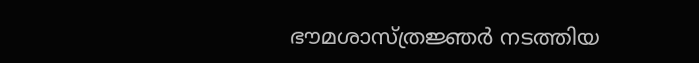ഭൗമശാസ്ത്രജ്ഞർ നടത്തിയ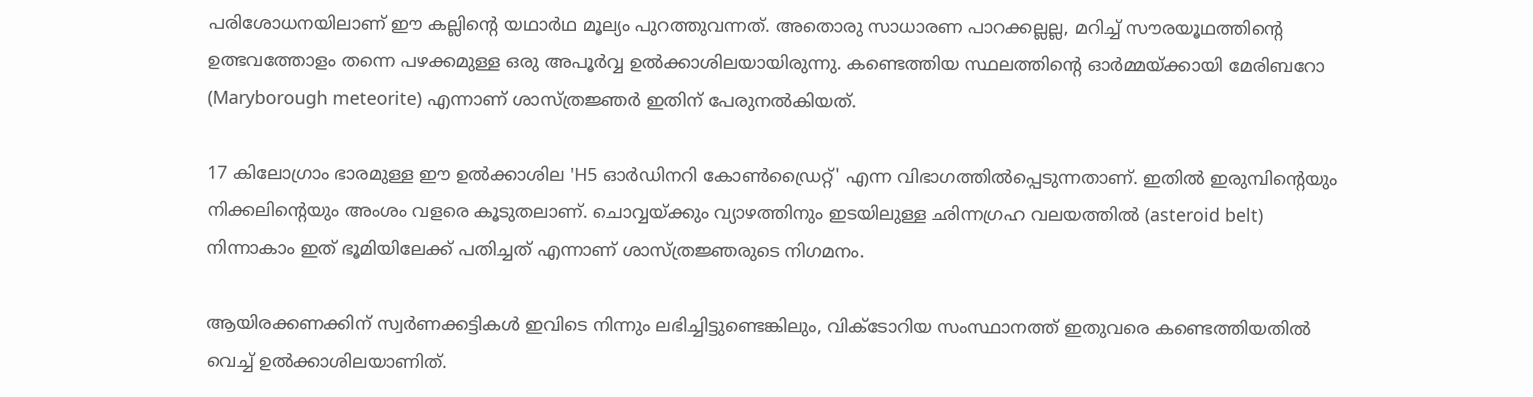പരിശോധനയിലാണ് ഈ കല്ലിന്റെ യഥാർഥ മൂല്യം പുറത്തുവന്നത്. അതൊരു സാധാരണ പാറക്കല്ലല്ല, മറിച്ച് സൗരയൂഥത്തിന്റെ ഉത്ഭവത്തോളം തന്നെ പഴക്കമുള്ള ഒരു അപൂർവ്വ ഉൽക്കാശിലയായിരുന്നു. കണ്ടെത്തിയ സ്ഥലത്തിന്റെ ഓർമ്മയ്ക്കായി മേരിബറോ (Maryborough meteorite) എന്നാണ് ശാസ്ത്രജ്ഞർ ഇതിന് പേരുനൽകിയത്.

17 കിലോഗ്രാം ഭാരമുള്ള ഈ ഉൽക്കാശില 'H5 ഓർഡിനറി കോൺഡ്രൈറ്റ്' എന്ന വിഭാഗത്തിൽപ്പെടുന്നതാണ്. ഇതിൽ ഇരുമ്പിന്റെയും നിക്കലിന്റെയും അംശം വളരെ കൂടുതലാണ്. ചൊവ്വയ്ക്കും വ്യാഴത്തിനും ഇടയിലുള്ള ഛിന്നഗ്രഹ വലയത്തിൽ (asteroid belt) നിന്നാകാം ഇത് ഭൂമിയിലേക്ക് പതിച്ചത് എന്നാണ് ശാസ്ത്രജ്ഞരുടെ നിഗമനം.

ആയിരക്കണക്കിന് സ്വർണക്കട്ടികൾ ഇവിടെ നിന്നും ലഭിച്ചിട്ടുണ്ടെങ്കിലും, വിക്ടോറിയ സംസ്ഥാനത്ത് ഇതുവരെ കണ്ടെത്തിയതിൽ വെച്ച് ഉൽക്കാശിലയാണിത്.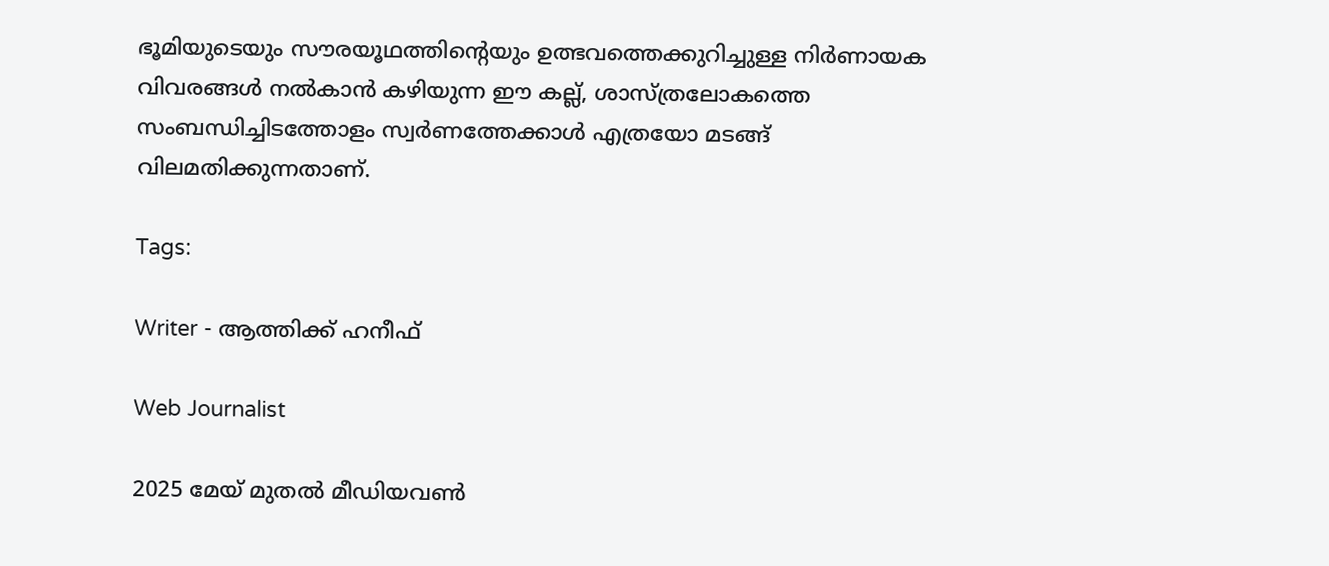ഭൂമിയുടെയും സൗരയൂഥത്തിന്റെയും ഉത്ഭവത്തെക്കുറിച്ചുള്ള നിർണായക വിവരങ്ങൾ നൽകാൻ കഴിയുന്ന ഈ കല്ല്, ശാസ്ത്രലോകത്തെ സംബന്ധിച്ചിടത്തോളം സ്വർണത്തേക്കാൾ എത്രയോ മടങ്ങ് വിലമതിക്കുന്നതാണ്.

Tags:

Writer - ആത്തിക്ക് ഹനീഫ്

Web Journalist

2025 മേയ് മുതൽ മീഡിയവൺ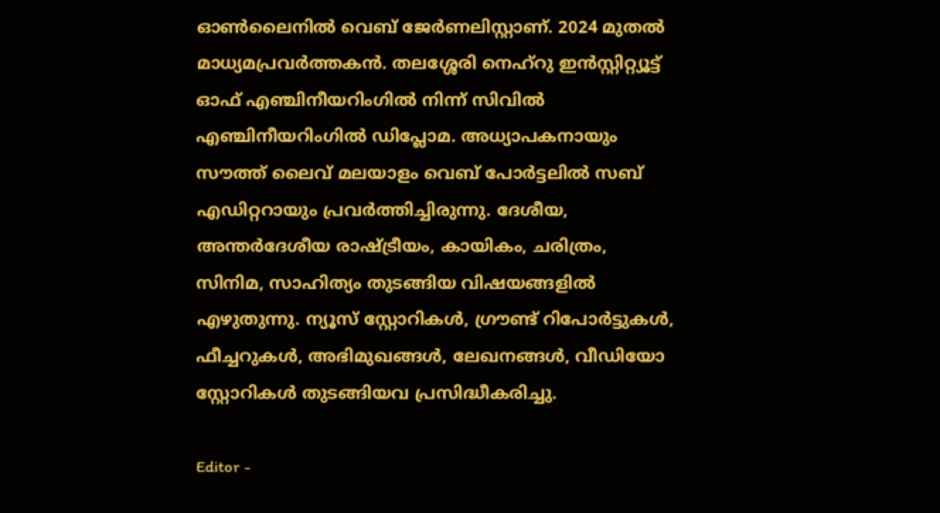ഓൺലൈനിൽ വെബ് ജേർണലിസ്റ്റാണ്. 2024 മുതൽ മാധ്യമപ്രവർത്തകൻ. തലശ്ശേരി നെഹ്‌റു ഇൻസ്റ്റിറ്റ്യൂട്ട് ഓഫ് എഞ്ചിനീയറിംഗിൽ നിന്ന് സിവിൽ എഞ്ചിനീയറിംഗിൽ ഡിപ്ലോമ. അധ്യാപകനായും സൗത്ത് ലൈവ് മലയാളം വെബ് പോർട്ടലിൽ സബ് എഡിറ്ററായും പ്രവർത്തിച്ചിരുന്നു. ദേശീയ, അന്തർദേശീയ രാഷ്ട്രീയം, കായികം, ചരിത്രം, സിനിമ, സാഹിത്യം തുടങ്ങിയ വിഷയങ്ങളിൽ എഴുതുന്നു. ന്യൂസ് സ്റ്റോറികൾ, ഗ്രൗണ്ട് റിപോർട്ടുകൾ, ഫീച്ചറുകൾ, അഭിമുഖങ്ങൾ, ലേഖനങ്ങൾ, വീഡിയോ സ്റ്റോറികൾ തുടങ്ങിയവ പ്രസിദ്ധീകരിച്ചു.

Editor -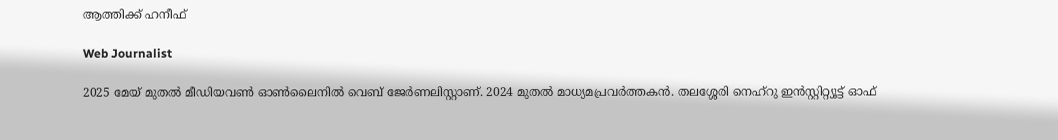ആത്തിക്ക് ഹനീഫ്

Web Journalist

2025 മേയ് മുതൽ മീഡിയവൺ ഓൺലൈനിൽ വെബ് ജേർണലിസ്റ്റാണ്. 2024 മുതൽ മാധ്യമപ്രവർത്തകൻ. തലശ്ശേരി നെഹ്‌റു ഇൻസ്റ്റിറ്റ്യൂട്ട് ഓഫ്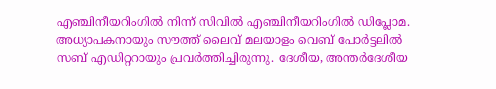എഞ്ചിനീയറിംഗിൽ നിന്ന് സിവിൽ എഞ്ചിനീയറിംഗിൽ ഡിപ്ലോമ. അധ്യാപകനായും സൗത്ത് ലൈവ് മലയാളം വെബ് പോർട്ടലിൽ സബ് എഡിറ്ററായും പ്രവർത്തിച്ചിരുന്നു. ദേശീയ, അന്തർദേശീയ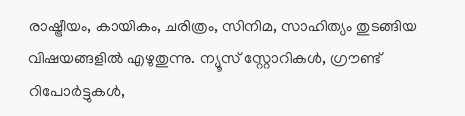രാഷ്ട്രീയം, കായികം, ചരിത്രം, സിനിമ, സാഹിത്യം തുടങ്ങിയ വിഷയങ്ങളിൽ എഴുതുന്നു. ന്യൂസ് സ്റ്റോറികൾ, ഗ്രൗണ്ട് റിപോർട്ടുകൾ,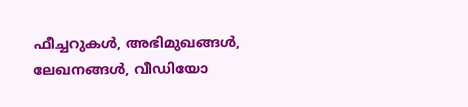ഫീച്ചറുകൾ, അഭിമുഖങ്ങൾ, ലേഖനങ്ങൾ, വീഡിയോ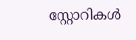സ്റ്റോറികൾ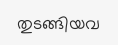തുടങ്ങിയവ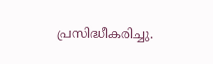പ്രസിദ്ധീകരിച്ചു.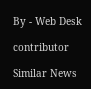By - Web Desk

contributor

Similar News